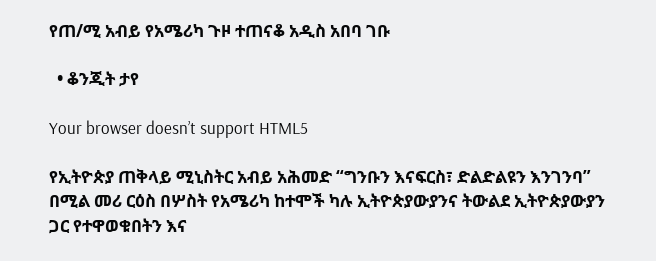የጠ/ሚ አብይ የአሜሪካ ጉዞ ተጠናቆ አዲስ አበባ ገቡ

  • ቆንጂት ታየ

Your browser doesn’t support HTML5

የኢትዮጵያ ጠቅላይ ሚኒስትር አብይ አሕመድ “ግንቡን እናፍርስ፣ ድልድልዩን እንገንባ” በሚል መሪ ርዕስ በሦስት የአሜሪካ ከተሞች ካሉ ኢትዮጵያውያንና ትውልደ ኢትዮጵያውያን ጋር የተዋወቁበትን እና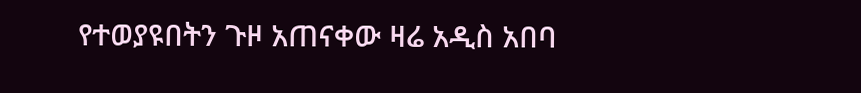የተወያዩበትን ጉዞ አጠናቀው ዛሬ አዲስ አበባ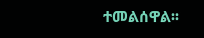ተመልሰዋል፡፡